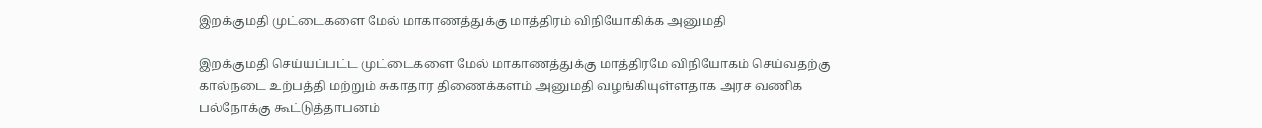இறக்குமதி முட்டைகளை மேல் மாகாணத்துக்கு மாத்திரம் விநியோகிக்க அனுமதி

இறக்குமதி செய்யப்பட்ட முட்டைகளை மேல் மாகாணத்துக்கு மாத்திரமே விநியோகம் செய்வதற்கு கால்நடை உற்பத்தி மற்றும் சுகாதார திணைக்களம் அனுமதி வழங்கியுள்ளதாக அரச வணிக பல்நோக்கு கூட்டுத்தாபனம்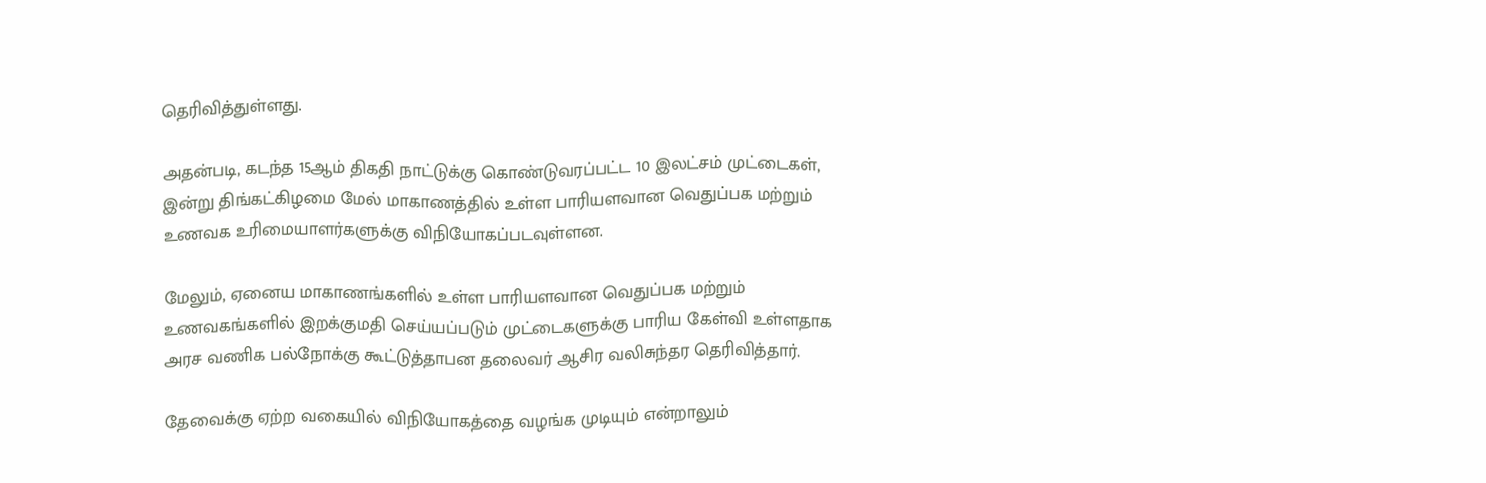தெரிவித்துள்ளது.

அதன்படி, கடந்த 15ஆம் திகதி நாட்டுக்கு கொண்டுவரப்பட்ட 10 இலட்சம் முட்டைகள், இன்று திங்கட்கிழமை மேல் மாகாணத்தில் உள்ள பாரியளவான வெதுப்பக மற்றும் உணவக உரிமையாளர்களுக்கு விநியோகப்படவுள்ளன.

மேலும், ஏனைய மாகாணங்களில் உள்ள பாரியளவான வெதுப்பக மற்றும் உணவகங்களில் இறக்குமதி செய்யப்படும் முட்டைகளுக்கு பாரிய கேள்வி உள்ளதாக அரச வணிக பல்நோக்கு கூட்டுத்தாபன தலைவர் ஆசிர வலிசுந்தர தெரிவித்தார்.

தேவைக்கு ஏற்ற வகையில் விநியோகத்தை வழங்க முடியும் என்றாலும்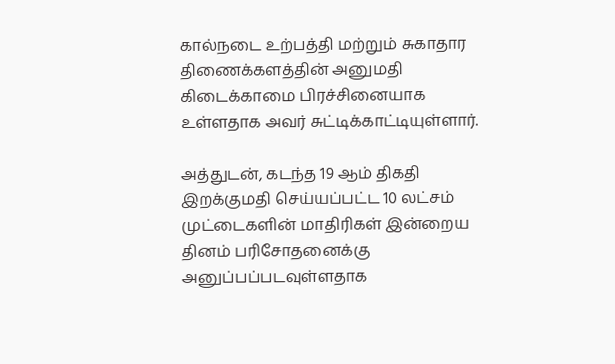கால்நடை உற்பத்தி மற்றும் சுகாதார திணைக்களத்தின் அனுமதி கிடைக்காமை பிரச்சினையாக உள்ளதாக அவர் சுட்டிக்காட்டியுள்ளார்.

அத்துடன், கடந்த 19 ஆம் திகதி இறக்குமதி செய்யப்பட்ட 10 லட்சம் முட்டைகளின் மாதிரிகள் இன்றைய தினம் பரிசோதனைக்கு அனுப்பப்படவுள்ளதாக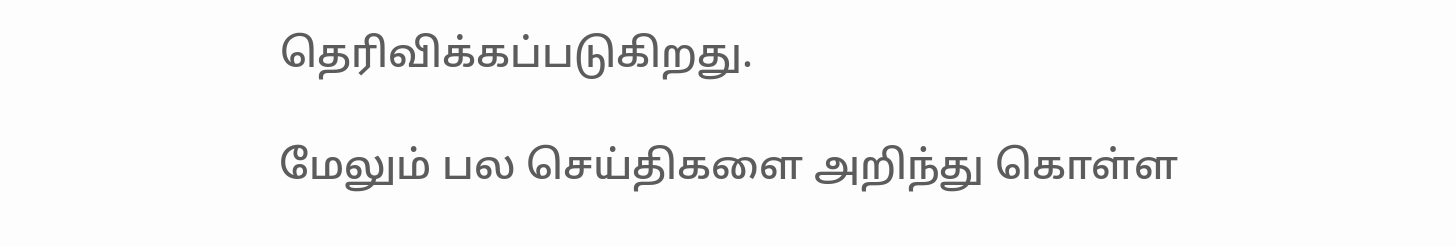தெரிவிக்கப்படுகிறது.

மேலும் பல செய்திகளை அறிந்து கொள்ள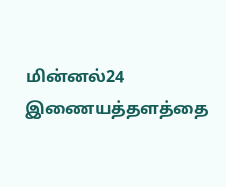மின்னல்24 இணையத்தளத்தை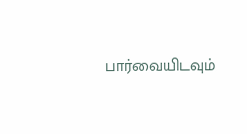பார்வையிடவும்